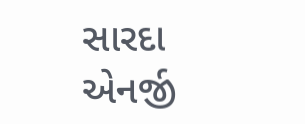સારદા એનર્જી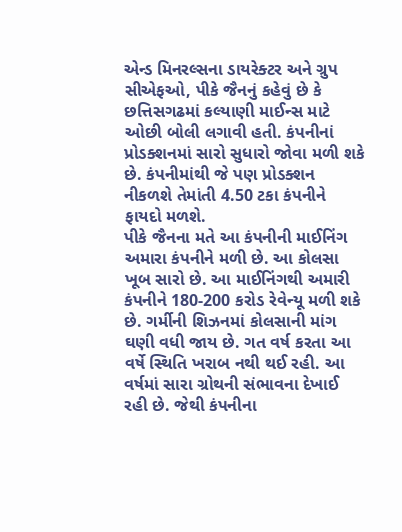એન્ડ મિનરલ્સના ડાયરેક્ટર અને ગ્રુપ સીએફઓ, પીકે જૈનનું કહેવું છે કે છત્તિસગઢમાં કલ્યાણી માઈન્સ માટે ઓછી બોલી લગાવી હતી. કંપનીનાં પ્રોડક્શનમાં સારો સુધારો જોવા મળી શકે છે. કંપનીમાંથી જે પણ પ્રોડક્શન નીકળશે તેમાંતી 4.50 ટકા કંપનીને ફાયદો મળશે.
પીકે જૈનના મતે આ કંપનીની માઈનિંગ અમારા કંપનીને મળી છે. આ કોલસા ખૂબ સારો છે. આ માઈનિંગથી અમારી કંપનીને 180-200 કરોડ રેવેન્યૂ મળી શકે છે. ગર્મીની શિઝનમાં કોલસાની માંગ ઘણી વધી જાય છે. ગત વર્ષ કરતા આ વર્ષે સ્થિતિ ખરાબ નથી થઈ રહી. આ વર્ષમાં સારા ગ્રોથની સંભાવના દેખાઈ રહી છે. જેથી કંપનીના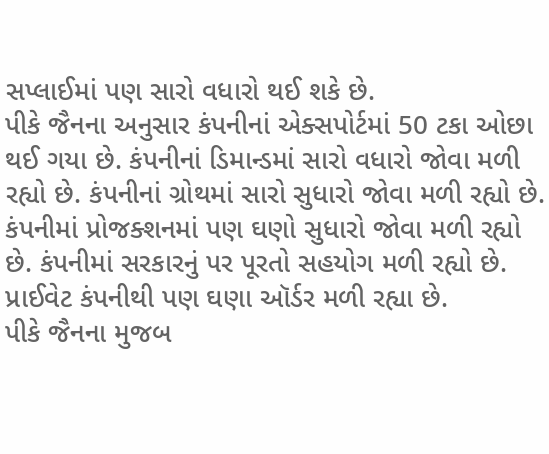સપ્લાઈમાં પણ સારો વધારો થઈ શકે છે.
પીકે જૈનના અનુસાર કંપનીનાં એક્સપોર્ટમાં 50 ટકા ઓછા થઈ ગયા છે. કંપનીનાં ડિમાન્ડમાં સારો વધારો જોવા મળી રહ્યો છે. કંપનીનાં ગ્રોથમાં સારો સુધારો જોવા મળી રહ્યો છે. કંપનીમાં પ્રોજક્શનમાં પણ ઘણો સુધારો જોવા મળી રહ્યો છે. કંપનીમાં સરકારનું પર પૂરતો સહયોગ મળી રહ્યો છે. પ્રાઈવેટ કંપનીથી પણ ઘણા ઑર્ડર મળી રહ્યા છે.
પીકે જૈનના મુજબ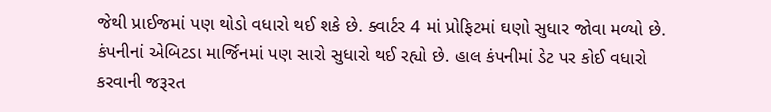જેથી પ્રાઈજમાં પણ થોડો વધારો થઈ શકે છે. ક્વાર્ટર 4 માં પ્રોફિટમાં ઘણો સુધાર જોવા મળ્યો છે. કંપનીનાં એબિટડા માર્જિનમાં પણ સારો સુધારો થઈ રહ્યો છે. હાલ કંપનીમાં ડેટ પર કોઈ વધારો કરવાની જરૂરત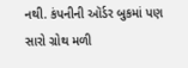નથી. કંપનીની ઑર્ડર બુકમાં પણ સારો ગ્રોથ મળી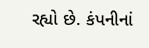રહ્યો છે. કંપનીનાં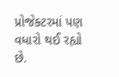પ્રોજેક્ટરમાં પણ વધારો થઈ રહ્યો છે.